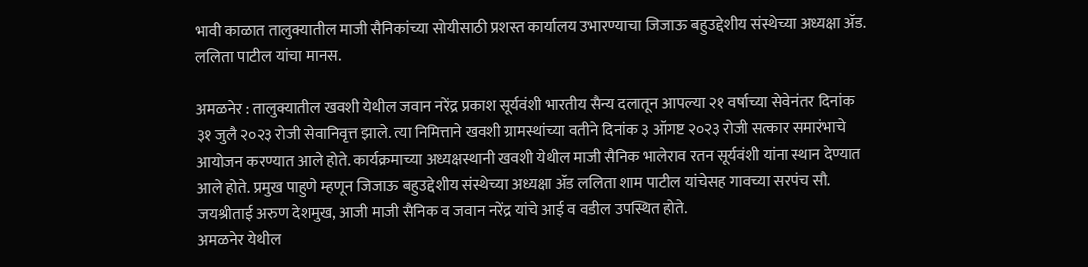भावी काळात तालुक्यातील माजी सैनिकांच्या सोयीसाठी प्रशस्त कार्यालय उभारण्याचा जिजाऊ बहुउद्देशीय संस्थेच्या अध्यक्षा ॲड. ललिता पाटील यांचा मानस.

अमळनेर : तालुक्यातील खवशी येथील जवान नरेंद्र प्रकाश सूर्यवंशी भारतीय सैन्य दलातून आपल्या २१ वर्षाच्या सेवेनंतर दिनांक ३१ जुलै २०२३ रोजी सेवानिवृत्त झाले. त्या निमित्ताने खवशी ग्रामस्थांच्या वतीने दिनांक ३ ऑगष्ट २०२३ रोजी सत्कार समारंभाचे आयोजन करण्यात आले होते. कार्यक्रमाच्या अध्यक्षस्थानी खवशी येथील माजी सैनिक भालेराव रतन सूर्यवंशी यांना स्थान देण्यात आले होते. प्रमुख पाहुणे म्हणून जिजाऊ बहुउद्देशीय संस्थेच्या अध्यक्षा ॲड ललिता शाम पाटील यांचेसह गावच्या सरपंच सौ. जयश्रीताई अरुण देशमुख, आजी माजी सैनिक व जवान नरेंद्र यांचे आई व वडील उपस्थित होते.
अमळनेर येथील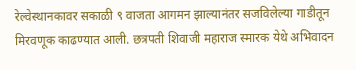रेल्वेस्थानकावर सकाळी ९ वाजता आगमन झाल्यानंतर सजविलेल्या गाडीतून मिरवणूक काढण्यात आली. छत्रपती शिवाजी महाराज स्मारक येथे अभिवादन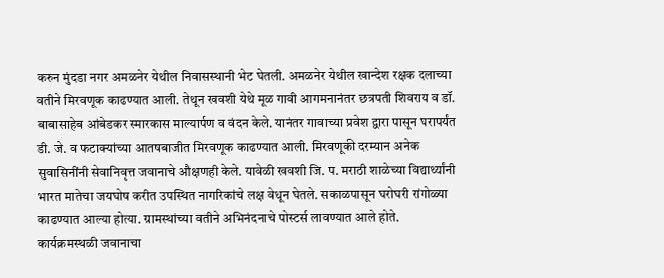करुन मुंदडा नगर अमळनेर येथील निवासस्थानी भेट घेतली. अमळनेर येथील खान्देश रक्षक दलाच्या वतीने मिरवणूक काढण्यात आली. तेथून खवशी येथे मूळ गावी आगमनानंतर छत्रपती शिवराय व डॉ. बाबासाहेब आंबेडकर स्मारकास माल्यार्पण व वंदन केले. यानंतर गावाच्या प्रवेश द्वारा पासून घरापर्यंत डी. जे. व फटाक्यांच्या आतषबाजीत मिरवणूक काढण्यात आली. मिरवणूकी दरम्यान अनेक सुवासिनींनी सेवानिवृत्त जवानाचे औक्षणही केले. यावेळी खवशी जि. प. मराठी शाळेच्या विद्यार्थ्यांनी भारत मातेचा जयघोष करीत उपस्थित नागरिकांचे लक्ष वेधून घेतले. सकाळपासून घरोघरी रांगोळ्या काढण्यात आल्या होत्या. ग्रामस्थांच्या वतीने अभिनंदनाचे पोस्टर्स लावण्यात आले होते. कार्यक्रमस्थळी जवानाचा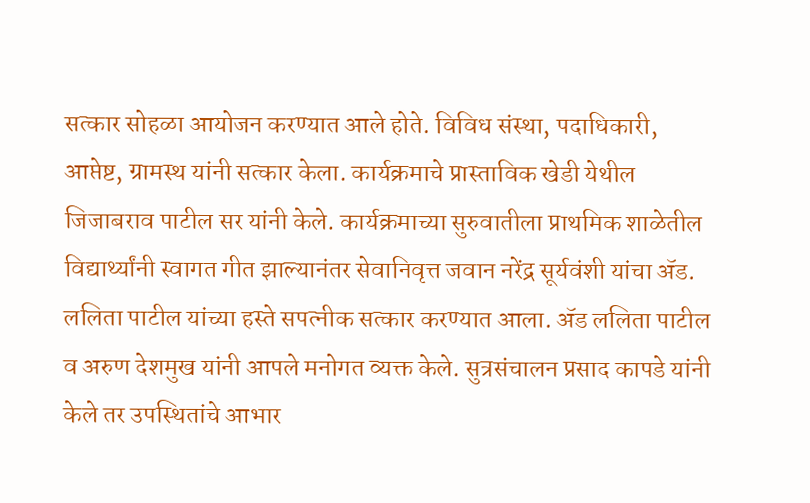सत्कार सोहळा आयोजन करण्यात आले होते. विविध संस्था, पदाधिकारी, आप्तेष्ट, ग्रामस्थ यांनी सत्कार केला. कार्यक्रमाचे प्रास्ताविक खेडी येथील जिजाबराव पाटील सर यांनी केले. कार्यक्रमाच्या सुरुवातीला प्राथमिक शाळेतील विद्यार्थ्यांनी स्वागत गीत झाल्यानंतर सेवानिवृत्त जवान नरेंद्र सूर्यवंशी यांचा ॲड. ललिता पाटील यांच्या हस्ते सपत्नीक सत्कार करण्यात आला. ॲड ललिता पाटील व अरुण देशमुख यांनी आपले मनोगत व्यक्त केले. सुत्रसंचालन प्रसाद कापडे यांनी केले तर उपस्थितांचे आभार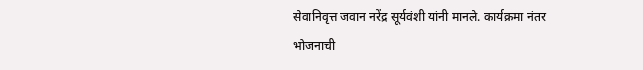सेवानिवृत्त जवान नरेंद्र सूर्यवंशी यांनी मानले. कार्यक्रमा नंतर भोजनाची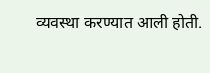व्यवस्था करण्यात आली होती.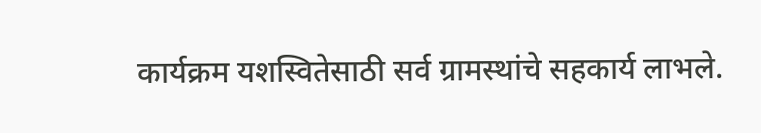कार्यक्रम यशस्वितेसाठी सर्व ग्रामस्थांचे सहकार्य लाभले.